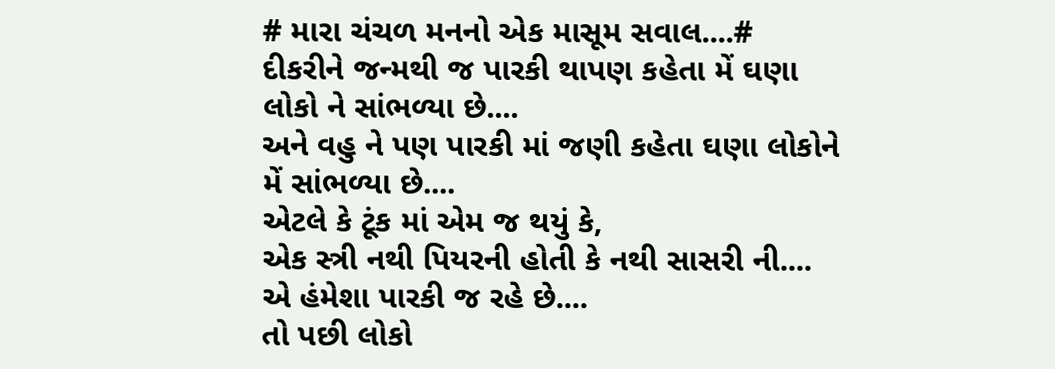# મારા ચંચળ મનનો એક માસૂમ સવાલ....#
દીકરીને જન્મથી જ પારકી થાપણ કહેતા મેં ઘણા લોકો ને સાંભળ્યા છે....
અને વહુ ને પણ પારકી માં જણી કહેતા ઘણા લોકોને મેં સાંભળ્યા છે....
એટલે કે ટૂંક માં એમ જ થયું કે,
એક સ્ત્રી નથી પિયરની હોતી કે નથી સાસરી ની....
એ હંમેશા પારકી જ રહે છે....
તો પછી લોકો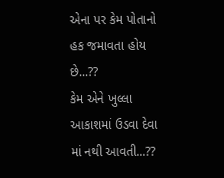એના પર કેમ પોતાનો હક જમાવતા હોય છે...??
કેમ એને ખુલ્લા આકાશમાં ઉડવા દેવા માં નથી આવતી...??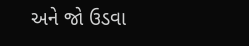અને જો ઉડવા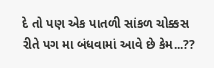દે તો પણ એક પાતળી સાંકળ ચોક્કસ રીતે પગ મા બંધવામાં આવે છે કેમ...??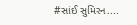#સાંઈ સુમિરન....